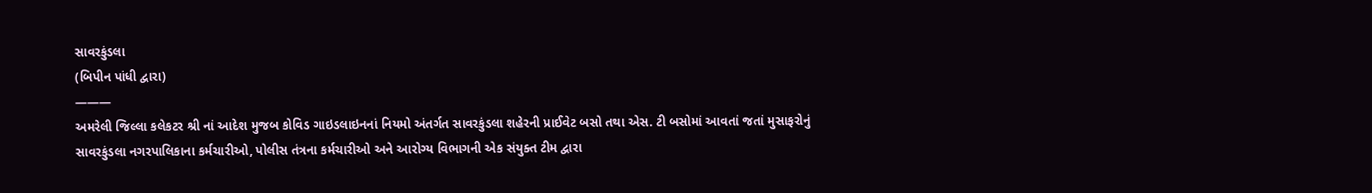સાવરકુંડલા
(બિપીન પાંધી દ્વારા)
———
અમરેલી જિલ્લા કલેકટર શ્રી નાં આદેશ મુજબ કોવિડ ગાઇડલાઇનનાં નિયમો અંતર્ગત સાવરકુંડલા શહેરની પ્રાઈવેટ બસો તથા એસ. ટી બસોમાં આવતાં જતાં મુસાફરોનું સાવરકુંડલા નગરપાલિકાના કર્મચારીઓ, પોલીસ તંત્રના કર્મચારીઓ અને આરોગ્ય વિભાગની એક સંયુક્ત ટીમ દ્વારા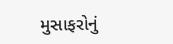મુસાફરોનું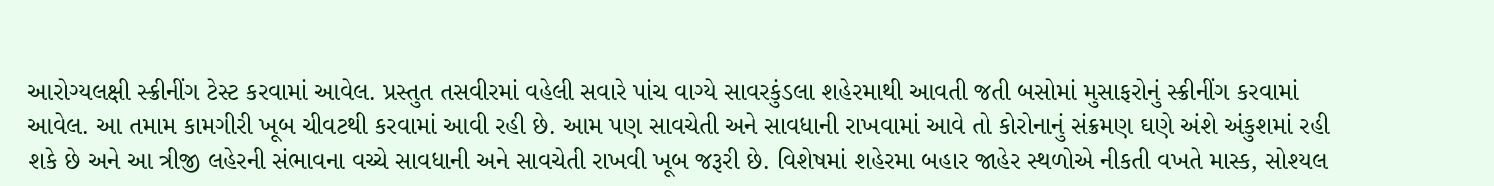આરોગ્યલક્ષી સ્ક્રીનીંગ ટેસ્ટ કરવામાં આવેલ. પ્રસ્તુત તસવીરમાં વહેલી સવારે પાંચ વાગ્યે સાવરકુંડલા શહેરમાથી આવતી જતી બસોમાં મુસાફરોનું સ્ક્રીનીંગ કરવામાં આવેલ. આ તમામ કામગીરી ખૂબ ચીવટથી કરવામાં આવી રહી છે. આમ પણ સાવચેતી અને સાવધાની રાખવામાં આવે તો કોરોનાનું સંક્રમણ ઘણે અંશે અંકુશમાં રહી શકે છે અને આ ત્રીજી લહેરની સંભાવના વચ્ચે સાવધાની અને સાવચેતી રાખવી ખૂબ જરૂરી છે. વિશેષમાં શહેરમા બહાર જાહેર સ્થળોએ નીકતી વખતે માસ્ક, સોશ્યલ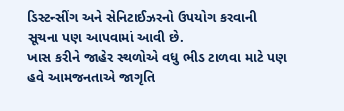ડિસ્ટન્સીંગ અને સેનિટાઈઝરનો ઉપયોગ કરવાની સૂચના પણ આપવામાં આવી છે.
ખાસ કરીને જાહેર સ્થળોએ વધુ ભીડ ટાળવા માટે પણ હવે આમજનતાએ જાગૃતિ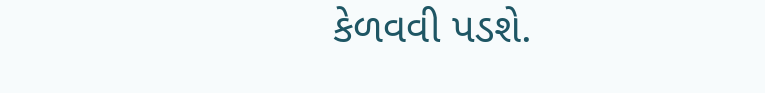કેળવવી પડશે.